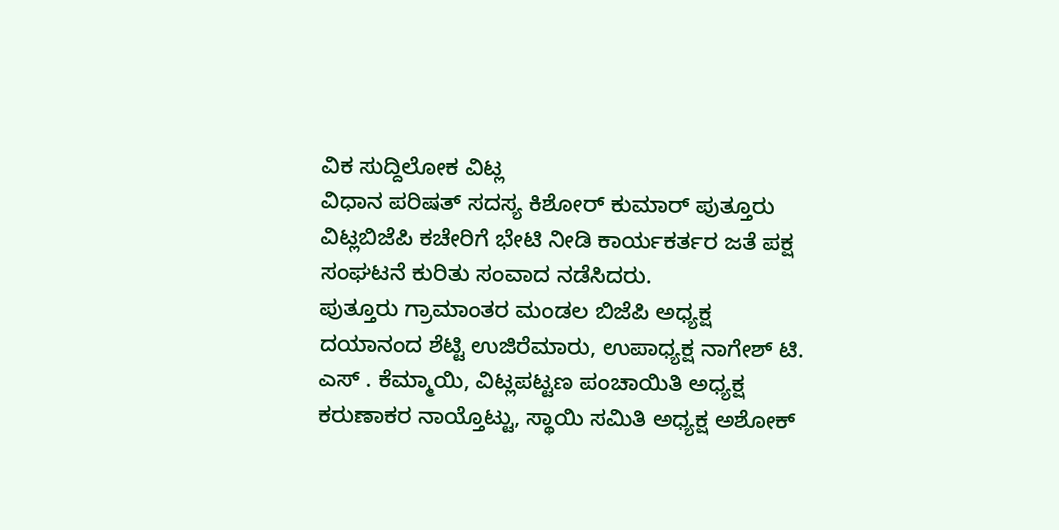ವಿಕ ಸುದ್ದಿಲೋಕ ವಿಟ್ಲ
ವಿಧಾನ ಪರಿಷತ್ ಸದಸ್ಯ ಕಿಶೋರ್ ಕುಮಾರ್ ಪುತ್ತೂರು ವಿಟ್ಲಬಿಜೆಪಿ ಕಚೇರಿಗೆ ಭೇಟಿ ನೀಡಿ ಕಾರ್ಯಕರ್ತರ ಜತೆ ಪಕ್ಷ ಸಂಘಟನೆ ಕುರಿತು ಸಂವಾದ ನಡೆಸಿದರು.
ಪುತ್ತೂರು ಗ್ರಾಮಾಂತರ ಮಂಡಲ ಬಿಜೆಪಿ ಅಧ್ಯಕ್ಷ ದಯಾನಂದ ಶೆಟ್ಟಿ ಉಜಿರೆಮಾರು, ಉಪಾಧ್ಯಕ್ಷ ನಾಗೇಶ್ ಟಿ. ಎಸ್ . ಕೆಮ್ಮಾಯಿ, ವಿಟ್ಲಪಟ್ಟಣ ಪಂಚಾಯಿತಿ ಅಧ್ಯಕ್ಷ ಕರುಣಾಕರ ನಾಯ್ತೊಟ್ಟು, ಸ್ಥಾಯಿ ಸಮಿತಿ ಅಧ್ಯಕ್ಷ ಅಶೋಕ್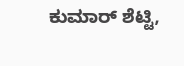ಕುಮಾರ್ ಶೆಟ್ಟಿ,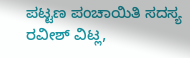ಪಟ್ಟಣ ಪಂಚಾಯಿತಿ ಸದಸ್ಯ ರವೀಶ್ ವಿಟ್ಲ,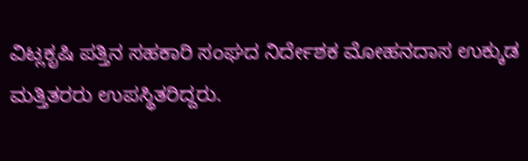ವಿಟ್ಲಕೃಷಿ ಪತ್ತಿನ ಸಹಕಾರಿ ಸಂಘದ ನಿರ್ದೇಶಕ ಮೋಹನದಾಸ ಉಕ್ಕುಡ ಮತ್ತಿತರರು ಉಪಸ್ಥಿತರಿದ್ದರು.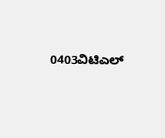0403ವಿಟಿಎಲ್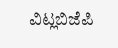ವಿಟ್ಲಬಿಜೆಪಿ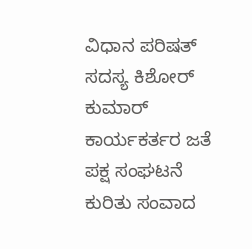ವಿಧಾನ ಪರಿಷತ್ ಸದಸ್ಯ ಕಿಶೋರ್ ಕುಮಾರ್ ಕಾರ್ಯಕರ್ತರ ಜತೆ ಪಕ್ಷ ಸಂಘಟನೆ ಕುರಿತು ಸಂವಾದ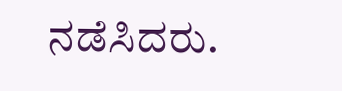ನಡೆಸಿದರು.